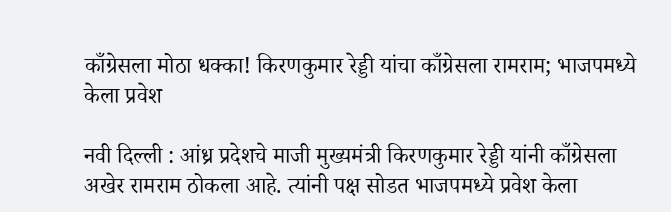काँग्रेसला मोठा धक्का! किरणकुमार रेड्डी यांचा काँग्रेसला रामराम; भाजपमध्ये केला प्रवेश

नवी दिल्ली : आंध्र प्रदेशचे माजी मुख्यमंत्री किरणकुमार रेड्डी यांनी काँग्रेसला अखेर रामराम ठोकला आहे. त्यांनी पक्ष सोडत भाजपमध्ये प्रवेश केला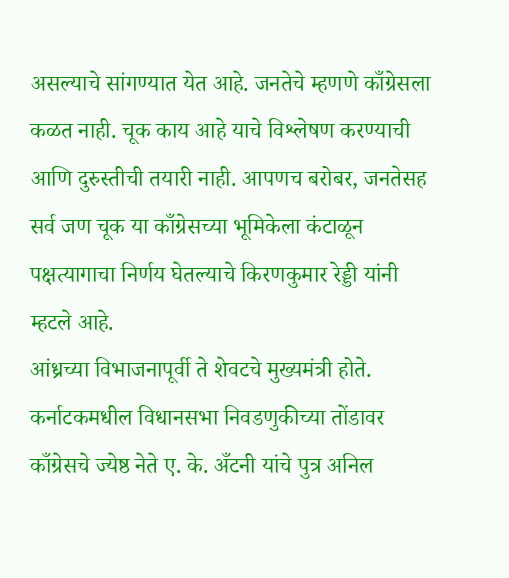असल्याचे सांगण्यात येत आहे. जनतेचे म्हणणे काँग्रेसला कळत नाही. चूक काय आहे याचे विश्लेषण करण्याची आणि दुरुस्तीची तयारी नाही. आपणच बरोबर, जनतेसह सर्व जण चूक या काँग्रेसच्या भूमिकेला कंटाळून पक्षत्यागाचा निर्णय घेतल्याचे किरणकुमार रेड्डी यांनी म्हटले आहे.
आंध्रच्या विभाजनापूर्वी ते शेवटचे मुख्यमंत्री होते. कर्नाटकमधील विधानसभा निवडणुकीच्या तोंडावर काँग्रेसचे ज्येष्ठ नेते ए. के. अँटनी यांचे पुत्र अनिल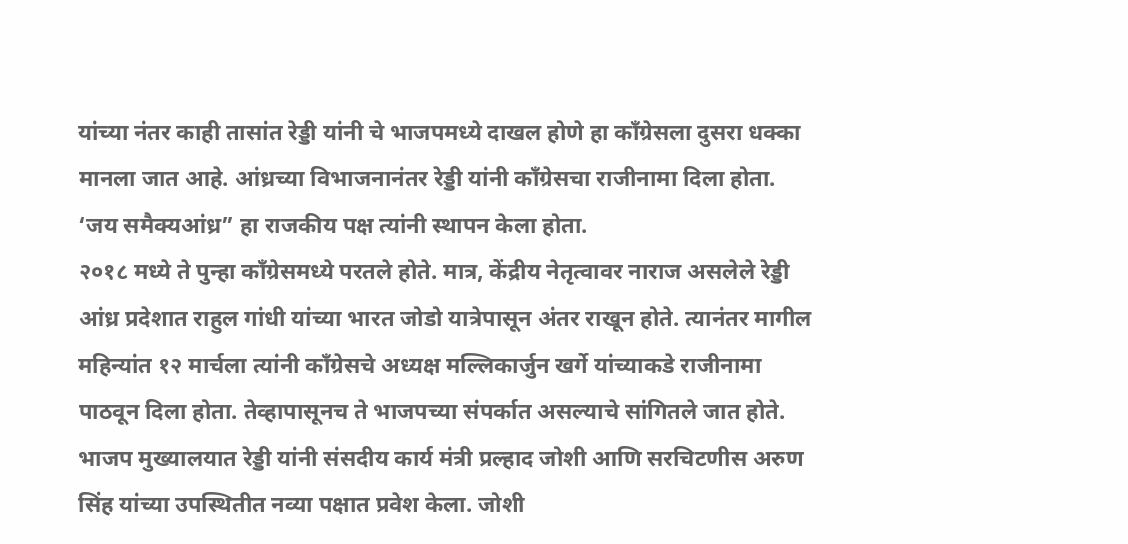यांच्या नंतर काही तासांत रेड्डी यांनी चे भाजपमध्ये दाखल होणे हा काँग्रेसला दुसरा धक्का मानला जात आहे. आंध्रच्या विभाजनानंतर रेड्डी यांनी काँग्रेसचा राजीनामा दिला होता. ‘जय समैक्यआंध्र” हा राजकीय पक्ष त्यांनी स्थापन केला होता.
२०१८ मध्ये ते पुन्हा काँग्रेसमध्ये परतले होते. मात्र, केंद्रीय नेतृत्वावर नाराज असलेले रेड्डी आंध्र प्रदेशात राहुल गांधी यांच्या भारत जोडो यात्रेपासून अंतर राखून होते. त्यानंतर मागील महिन्यांत १२ मार्चला त्यांनी काँग्रेसचे अध्यक्ष मल्लिकार्जुन खर्गे यांच्याकडे राजीनामा पाठवून दिला होता. तेव्हापासूनच ते भाजपच्या संपर्कात असल्याचे सांगितले जात होते.
भाजप मुख्यालयात रेड्डी यांनी संसदीय कार्य मंत्री प्रल्हाद जोशी आणि सरचिटणीस अरुण सिंह यांच्या उपस्थितीत नव्या पक्षात प्रवेश केला. जोशी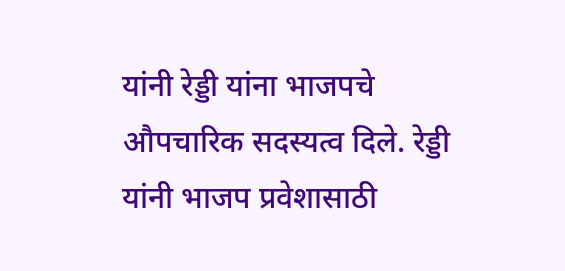यांनी रेड्डी यांना भाजपचे औपचारिक सदस्यत्व दिले. रेड्डी यांनी भाजप प्रवेशासाठी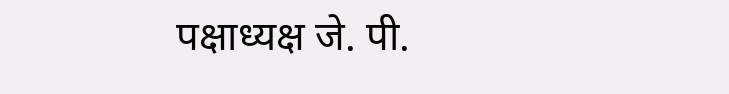पक्षाध्यक्ष जे. पी.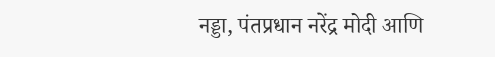नड्डा, पंतप्रधान नरेंद्र मोदी आणि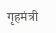गृहमंत्री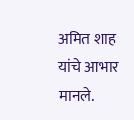अमित शाह यांचे आभार मानले.